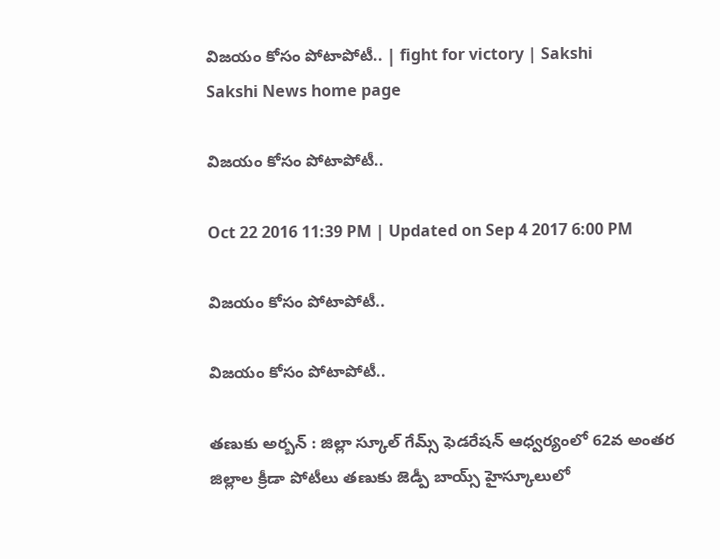విజయం కోసం పోటాపోటీ.. | fight for victory | Sakshi
Sakshi News home page

విజయం కోసం పోటాపోటీ..

Oct 22 2016 11:39 PM | Updated on Sep 4 2017 6:00 PM

విజయం కోసం పోటాపోటీ..

విజయం కోసం పోటాపోటీ..

తణుకు అర్బన్‌ : జిల్లా స్కూల్‌ గేమ్స్‌ ఫెడరేషన్‌ ఆధ్వర్యంలో 62వ అంతర జిల్లాల క్రీడా పోటీలు తణుకు జెడ్పీ బాయ్స్‌ హైస్కూలులో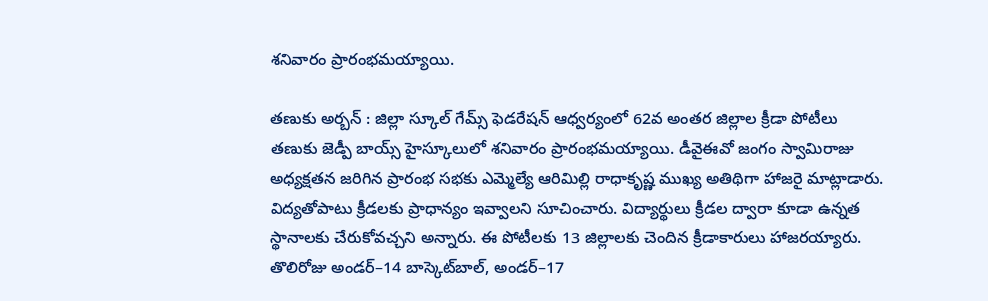శనివారం ప్రారంభమయ్యాయి.

తణుకు అర్బన్‌ : జిల్లా స్కూల్‌ గేమ్స్‌ ఫెడరేషన్‌ ఆధ్వర్యంలో 62వ అంతర జిల్లాల క్రీడా పోటీలు తణుకు జెడ్పీ బాయ్స్‌ హైస్కూలులో శనివారం ప్రారంభమయ్యాయి. డీవైఈవో జంగం స్వామిరాజు అధ్యక్షతన జరిగిన ప్రారంభ సభకు ఎమ్మెల్యే ఆరిమిల్లి రాధాకృష్ణ ముఖ్య అతిథిగా హాజరై మాట్లాడారు. విద్యతోపాటు క్రీడలకు ప్రాధాన్యం ఇవ్వాలని సూచించారు. విద్యార్థులు క్రీడల ద్వారా కూడా ఉన్నత స్థానాలకు చేరుకోవచ్చని అన్నారు. ఈ పోటీలకు 13 జిల్లాలకు చెందిన క్రీడాకారులు హాజరయ్యారు. తొలిరోజు అండర్‌–14 బాస్కెట్‌బాల్, అండర్‌–17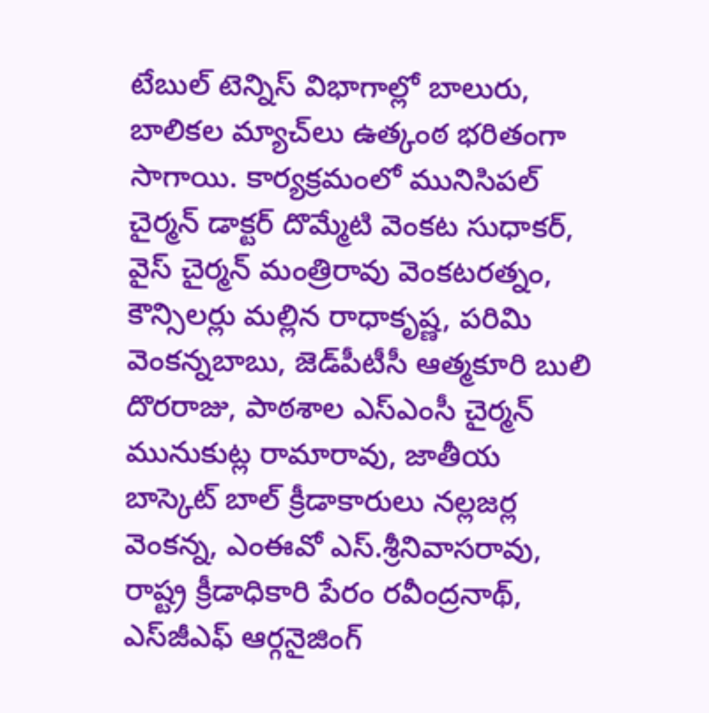టేబుల్‌ టెన్నిస్‌ విభాగాల్లో బాలురు, బాలికల మ్యాచ్‌లు ఉత్కంఠ భరితంగా సాగాయి. కార్యక్రమంలో మునిసిపల్‌ చైర్మన్‌ డాక్టర్‌ దొమ్మేటి వెంకట సుధాకర్, వైస్‌ చైర్మన్‌ మంత్రిరావు వెంకటరత్నం, కౌన్సిలర్లు మల్లిన రాధాకృష్ణ, పరిమి వెంకన్నబాబు, జెడ్‌పీటీసీ ఆత్మకూరి బులి దొరరాజు, పాఠశాల ఎస్‌ఎంసీ చైర్మన్‌ మునుకుట్ల రామారావు, జాతీయ బాస్కెట్‌ బాల్‌ క్రీడాకారులు నల్లజర్ల వెంకన్న, ఎంఈవో ఎస్‌.శ్రీనివాసరావు, రాష్ట్ర క్రీడాధికారి పేరం రవీంద్రనాథ్, ఎస్‌జీఎఫ్‌ ఆర్గనైజింగ్‌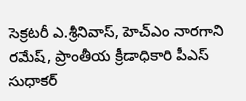సెక్రటరీ ఎ.శ్రీనివాస్, హెచ్‌ఎం నారగాని రమేష్, ప్రాంతీయ క్రీడాధికారి పీఎస్‌ సుధాకర్‌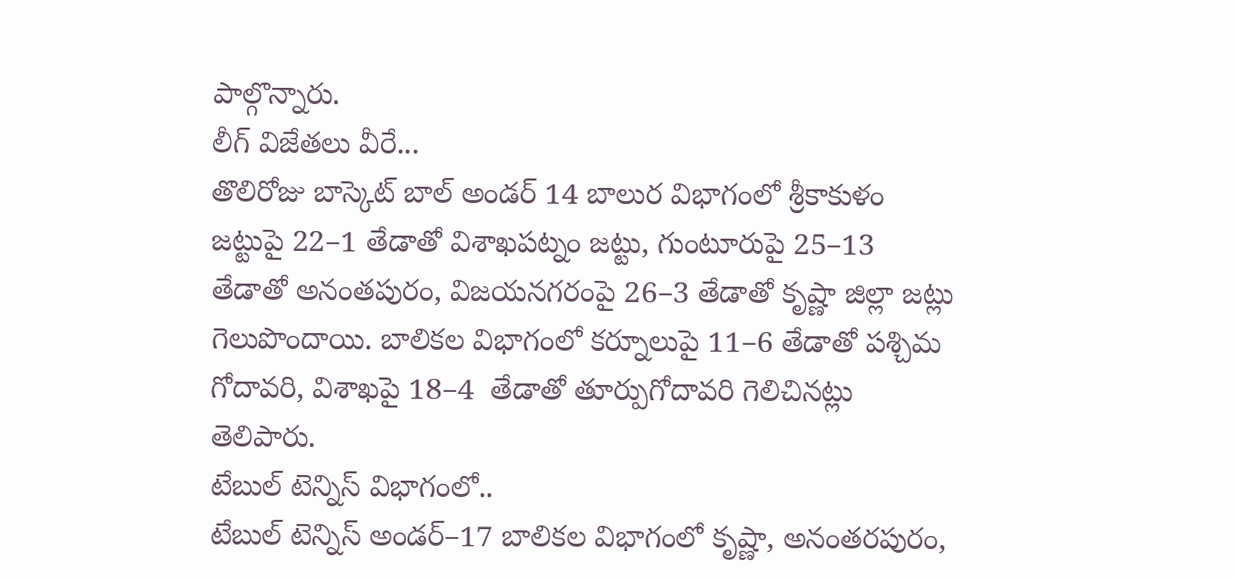పాల్గొన్నారు.
లీగ్‌ విజేతలు వీరే...
తొలిరోజు బాస్కెట్‌ బాల్‌ అండర్‌ 14 బాలుర విభాగంలో శ్రీకాకుళం జట్టుపై 22–1 తేడాతో విశాఖపట్నం జట్టు, గుంటూరుపై 25–13 తేడాతో అనంతపురం, విజయనగరంపై 26–3 తేడాతో కృష్ణా జిల్లా జట్లు గెలుపొందాయి. బాలికల విభాగంలో కర్నూలుపై 11–6 తేడాతో పశ్చిమ గోదావరి, విశాఖపై 18–4  తేడాతో తూర్పుగోదావరి గెలిచినట్లు తెలిపారు.
టేబుల్‌ టెన్నిస్‌ విభాగంలో..
టేబుల్‌ టెన్నిస్‌ అండర్‌–17 బాలికల విభాగంలో కృష్ణా, అనంతరపురం,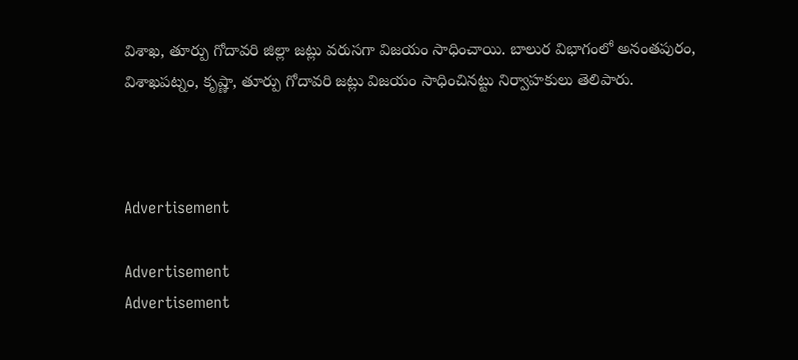విశాఖ, తూర్పు గోదావరి జిల్లా జట్లు వరుసగా విజయం సాధించాయి. బాలుర విభాగంలో అనంతపురం, విశాఖపట్నం, కృష్ణా, తూర్పు గోదావరి జట్లు విజయం సాధించినట్టు నిర్వాహకులు తెలిపారు.



Advertisement

Advertisement
Advertisement